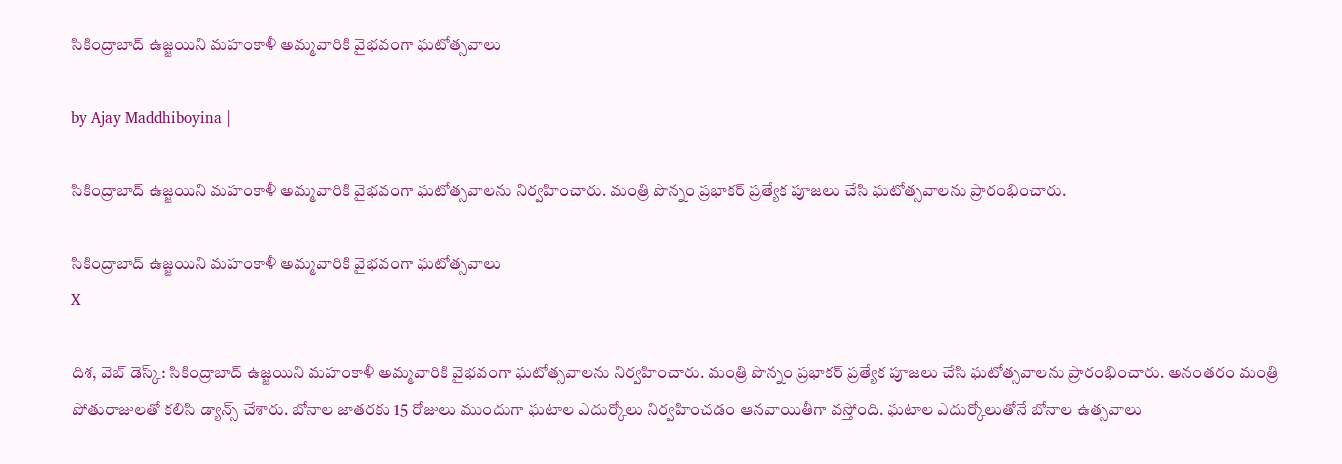సికింద్రాబాద్ ఉజ్జయిని మహంకాళీ అమ్మవారికి వైభవంగా ఘటోత్సవాలు

by Ajay Maddhiboyina |

సికింద్రాబాద్ ఉజ్జ‌యిని మ‌హంకాళీ అమ్మవారికి వైభ‌వంగా ఘ‌టోత్స‌వాల‌ను నిర్వ‌హించారు. మంత్రి పొన్నం ప్ర‌భాక‌ర్ ప్ర‌త్యేక పూజ‌లు చేసి ఘ‌టోత్స‌వాల‌ను ప్రారంభించారు.

సికింద్రాబాద్ ఉజ్జయిని మహంకాళీ అమ్మవారికి వైభవంగా ఘటోత్సవాలు
X

దిశ‌, వెబ్ డెస్క్: సికింద్రాబాద్ ఉజ్జ‌యిని మ‌హంకాళీ అమ్మవారికి వైభ‌వంగా ఘ‌టోత్స‌వాల‌ను నిర్వ‌హించారు. మంత్రి పొన్నం ప్ర‌భాక‌ర్ ప్ర‌త్యేక పూజ‌లు చేసి ఘ‌టోత్స‌వాల‌ను ప్రారంభించారు. అనంతరం మంత్రి పోతురాజులతో కలిసి డ్యాన్స్ చేశారు. బోనాల జాత‌ర‌కు 15 రోజులు ముందుగా ఘ‌టాల ఎదుర్కోలు నిర్వ‌హించ‌డం ఆన‌వాయితీగా వ‌స్తోంది. ఘటాల ఎదుర్కోలుతోనే బోనాల ఉత్సవాలు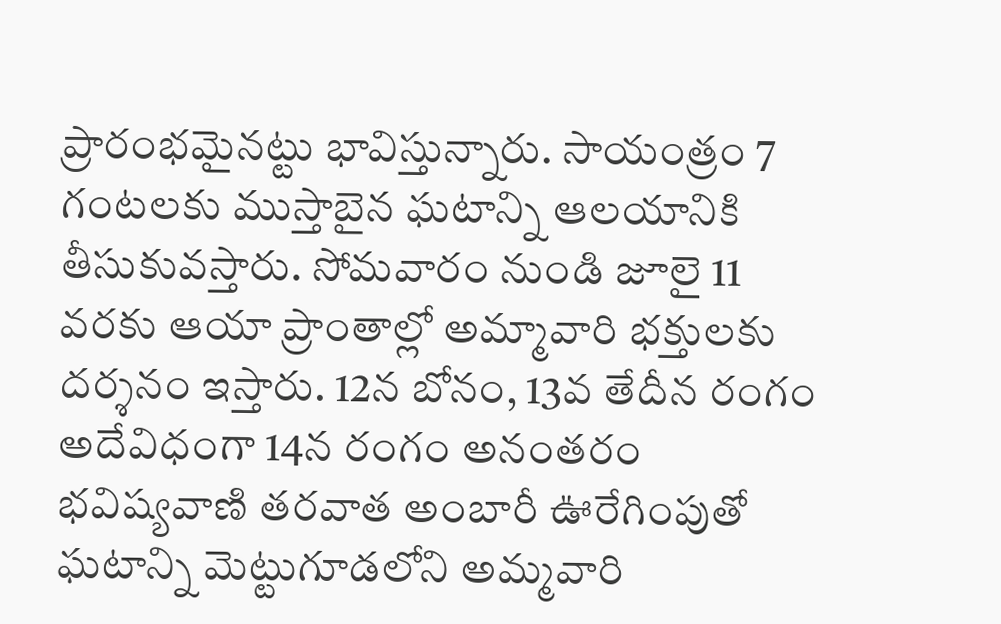ప్రారంభమైనట్టు భావిస్తున్నారు. సాయంత్రం 7 గంటలకు ముస్తాబైన ఘటాన్ని ఆలయానికి తీసుకువస్తారు. సోమవారం నుండి జూలై 11 వరకు ఆయా ప్రాంతాల్లో అమ్మావారి భక్తులకు దర్శనం ఇస్తారు. 12న బోనం, 13వ తేదీన రంగం అదేవిధంగా 14న రంగం అనంతరం భవిష్యవాణి తరవాత అంబారీ ఊరేగింపుతో ఘటాన్ని మెట్టుగూడలోని అమ్మవారి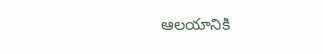ఆలయానికి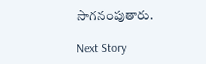సాగనంపుతారు.

Next Story